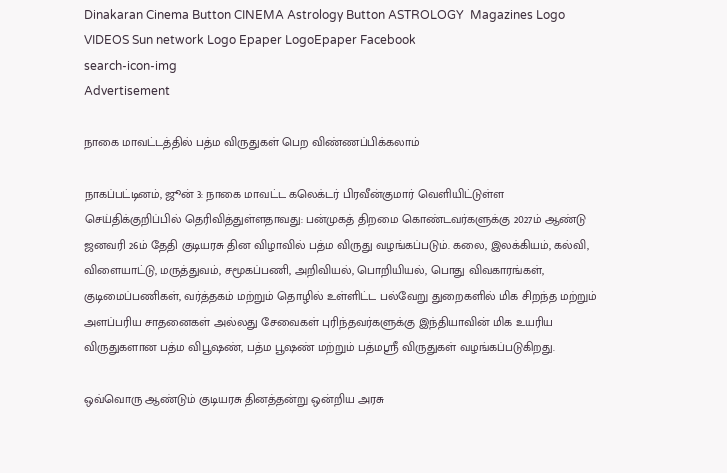Dinakaran Cinema Button CINEMA Astrology Button ASTROLOGY  Magazines Logo VIDEOS Sun network Logo Epaper LogoEpaper Facebook
search-icon-img
Advertisement

நாகை மாவட்டத்தில் பத்ம விருதுகள் பெற விண்ணப்பிக்கலாம்

நாகப்பட்டினம், ஜூன் 3: நாகை மாவட்ட கலெக்டர் பிரவீன்குமார் வெளியிட்டுள்ள செய்திக்குறிப்பில் தெரிவித்துள்ளதாவது: பன்முகத் திறமை கொண்டவர்களுக்கு 2027ம் ஆண்டு ஜனவரி 26ம் தேதி குடியரசு தின விழாவில் பத்ம விருது வழங்கப்படும். கலை, இலக்கியம், கல்வி, விளையாட்டு, மருத்துவம், சமூகப்பணி, அறிவியல், பொறியியல், பொது விவகாரங்கள், குடிமைப்பணிகள், வர்த்தகம் மற்றும் தொழில் உள்ளிட்ட பல்வேறு துறைகளில் மிக சிறந்த மற்றும் அளப்பரிய சாதனைகள் அல்லது சேவைகள் புரிந்தவர்களுக்கு இந்தியாவின் மிக உயரிய விருதுகளான பத்ம விபூஷண், பத்ம பூஷண் மற்றும் பத்மஸ்ரீ விருதுகள் வழங்கப்படுகிறது.

ஒவ்வொரு ஆண்டும் குடியரசு தினத்தன்று ஒன்றிய அரசு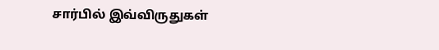சார்பில் இவ்விருதுகள்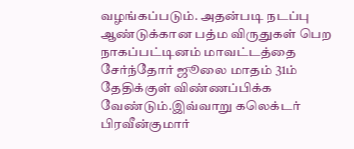வழங்கப்படும். அதன்படி நடப்பு ஆண்டுக்கான பத்ம விருதுகள் பெற நாகப்பட்டினம் மாவட்டத்தை சேர்ந்தோர் ஜூலை மாதம் 31ம் தேதிக்குள் விண்ணப்பிக்க வேண்டும்.இவ்வாறு கலெக்டர் பிரவீன்குமார்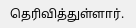தெரிவித்துள்ளார்.